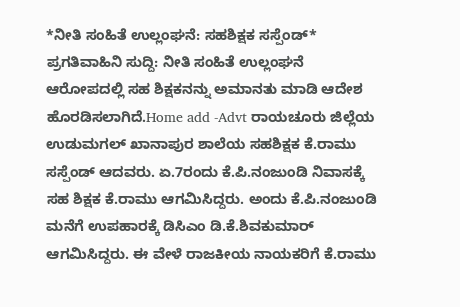*ನೀತಿ ಸಂಹಿತೆ ಉಲ್ಲಂಘನೆ: ಸಹಶಿಕ್ಷಕ ಸಸ್ಪೆಂಡ್*
ಪ್ರಗತಿವಾಹಿನಿ ಸುದ್ದಿ: ನೀತಿ ಸಂಹಿತೆ ಉಲ್ಲಂಘನೆ ಆರೋಪದಲ್ಲಿ ಸಹ ಶಿಕ್ಷಕನನ್ನು ಅಮಾನತು ಮಾಡಿ ಆದೇಶ ಹೊರಡಿಸಲಾಗಿದೆ.Home add -Advt ರಾಯಚೂರು ಜಿಲ್ಲೆಯ ಉಡುಮಗಲ್ ಖಾನಾಪುರ ಶಾಲೆಯ ಸಹಶಿಕ್ಷಕ ಕೆ.ರಾಮು ಸಸ್ಪೆಂಡ್ ಆದವರು. ಏ.7ರಂದು ಕೆ.ಪಿ.ನಂಜುಂಡಿ ನಿವಾಸಕ್ಕೆ ಸಹ ಶಿಕ್ಷಕ ಕೆ.ರಾಮು ಆಗಮಿಸಿದ್ದರು. ಅಂದು ಕೆ.ಪಿ.ನಂಜುಂಡಿ ಮನೆಗೆ ಉಪಹಾರಕ್ಕೆ ಡಿಸಿಎಂ ಡಿ.ಕೆ.ಶಿವಕುಮಾರ್ ಆಗಮಿಸಿದ್ದರು. ಈ ವೇಳೆ ರಾಜಕೀಯ ನಾಯಕರಿಗೆ ಕೆ.ರಾಮು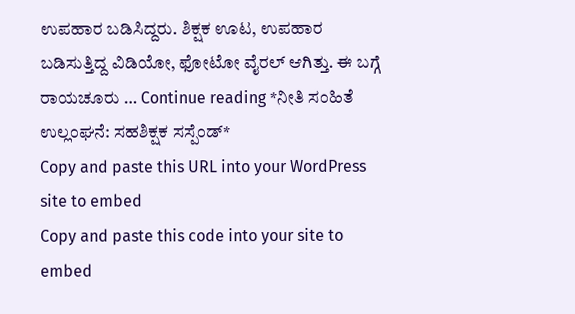ಉಪಹಾರ ಬಡಿಸಿದ್ದರು. ಶಿಕ್ಷಕ ಊಟ, ಉಪಹಾರ ಬಡಿಸುತ್ತಿದ್ದ ವಿಡಿಯೋ, ಫೋಟೋ ವೈರಲ್ ಆಗಿತ್ತು. ಈ ಬಗ್ಗೆ ರಾಯಚೂರು … Continue reading *ನೀತಿ ಸಂಹಿತೆ ಉಲ್ಲಂಘನೆ: ಸಹಶಿಕ್ಷಕ ಸಸ್ಪೆಂಡ್*
Copy and paste this URL into your WordPress site to embed
Copy and paste this code into your site to embed